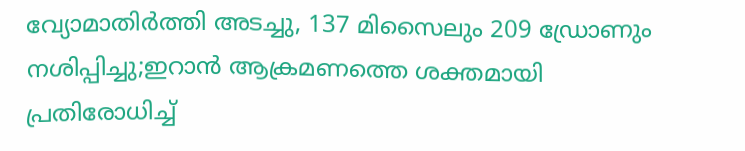വ്യോമാതിർത്തി അടച്ചു, 137 മിസൈലും 209 ഡ്രോണും നശിപ്പിച്ചു;ഇറാൻ ആക്രമണത്തെ ശക്തമായി പ്രതിരോധിച്ച്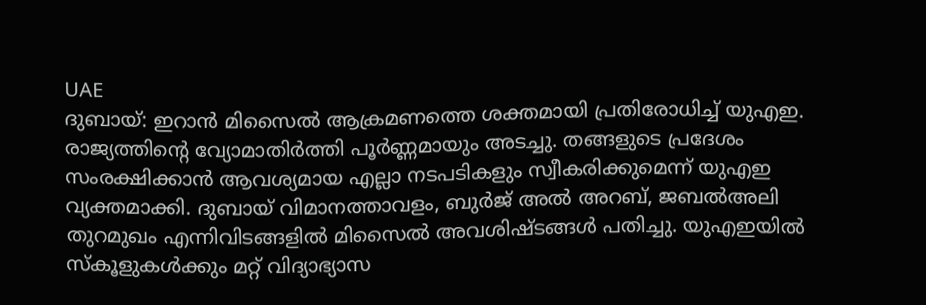UAE
ദുബായ്: ഇറാൻ മിസൈൽ ആക്രമണത്തെ ശക്തമായി പ്രതിരോധിച്ച് യുഎഇ. രാജ്യത്തിന്റെ വ്യോമാതിർത്തി പൂർണ്ണമായും അടച്ചു. തങ്ങളുടെ പ്രദേശം സംരക്ഷിക്കാൻ ആവശ്യമായ എല്ലാ നടപടികളും സ്വീകരിക്കുമെന്ന് യുഎഇ വ്യക്തമാക്കി. ദുബായ് വിമാനത്താവളം, ബുർജ് അൽ അറബ്, ജബൽഅലി തുറമുഖം എന്നിവിടങ്ങളിൽ മിസൈൽ അവശിഷ്ടങ്ങൾ പതിച്ചു. യുഎഇയിൽ സ്കൂളുകൾക്കും മറ്റ് വിദ്യാഭ്യാസ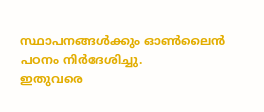സ്ഥാപനങ്ങൾക്കും ഓൺലൈൻ പഠനം നിർദേശിച്ചു.
ഇതുവരെ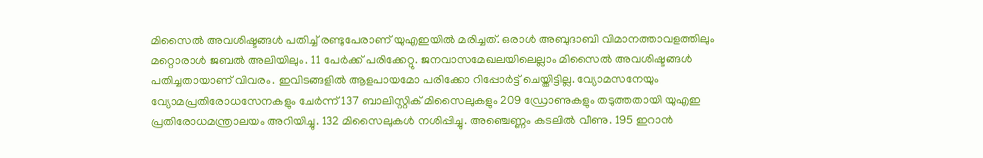മിസൈൽ അവശിഷ്ടങ്ങൾ പതിച്ച് രണ്ടുപേരാണ് യുഎഇയിൽ മരിച്ചത്. ഒരാൾ അബുദാബി വിമാനത്താവളത്തിലും മറ്റൊരാൾ ജബൽ അലിയിലും. 11 പേർക്ക് പരിക്കേറ്റു. ജനവാസമേഖലയിലെല്ലാം മിസൈൽ അവശിഷ്ടങ്ങൾ പതിച്ചതായാണ് വിവരം. ഇവിടങ്ങളിൽ ആളപായമോ പരിക്കോ റിപ്പോർട്ട് ചെയ്തിട്ടില്ല. വ്യോമസനേയും വ്യോമപ്രതിരോധസേനകളും ചേർന്ന് 137 ബാലിസ്റ്റിക് മിസൈലുകളും 209 ഡ്രോണുകളും തടുത്തതായി യുഎഇ പ്രതിരോധമന്ത്രാലയം അറിയിച്ചു. 132 മിസൈലുകൾ നശിപ്പിച്ചു. അഞ്ചെണ്ണം കടലിൽ വീണു. 195 ഇറാൻ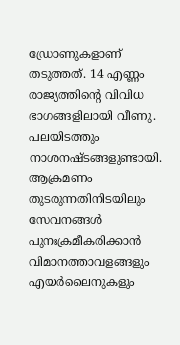ഡ്രോണുകളാണ് തടുത്തത്. 14 എണ്ണം രാജ്യത്തിന്റെ വിവിധ ഭാഗങ്ങളിലായി വീണു. പലയിടത്തും നാശനഷ്ടങ്ങളുണ്ടായി.
ആക്രമണം തുടരുന്നതിനിടയിലും സേവനങ്ങൾ പുനഃക്രമീകരിക്കാൻ വിമാനത്താവളങ്ങളും എയർലൈനുകളും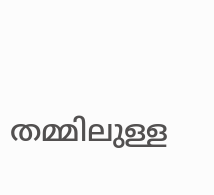തമ്മിലുള്ള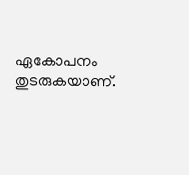ഏകോപനം തുടരുകയാണ്.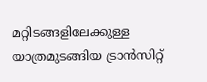മറ്റിടങ്ങളിലേക്കുള്ള യാത്രമുടങ്ങിയ ട്രാൻസിറ്റ്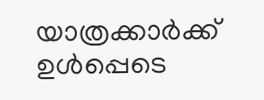യാത്രക്കാർക്ക് ഉൾപ്പെടെ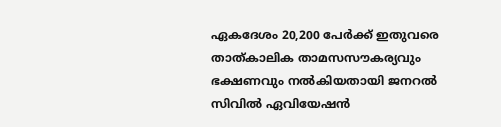ഏകദേശം 20,200 പേർക്ക് ഇതുവരെ താത്കാലിക താമസസൗകര്യവും ഭക്ഷണവും നൽകിയതായി ജനറൽ സിവിൽ ഏവിയേഷൻ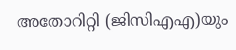അതോറിറ്റി (ജിസിഎഎ)യും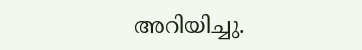അറിയിച്ചു.